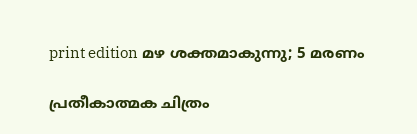print edition മഴ ശക്തമാകുന്നു; 5 മരണം

പ്രതീകാത്മക ചിത്രം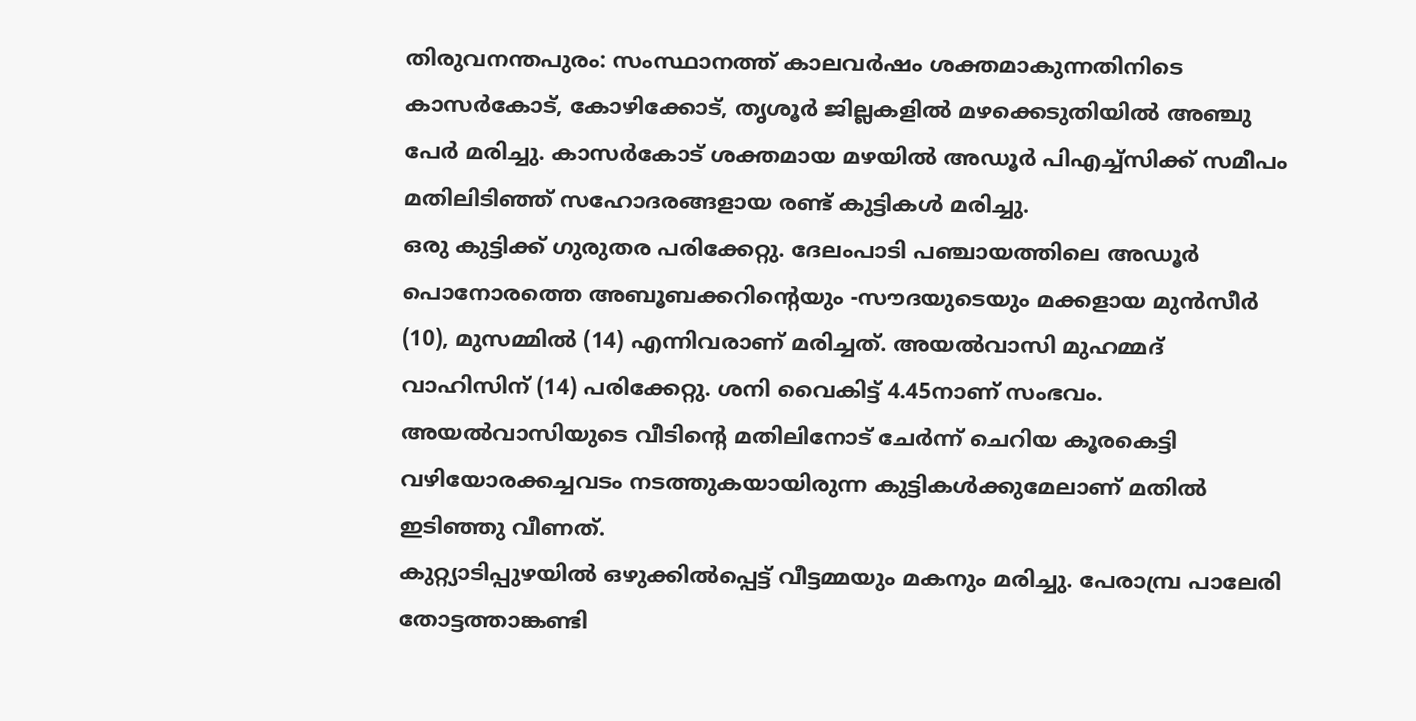തിരുവനന്തപുരം: സംസ്ഥാനത്ത് കാലവർഷം ശക്തമാകുന്നതിനിടെ കാസർകോട്, കോഴിക്കോട്, തൃശൂർ ജില്ലകളിൽ മഴക്കെടുതിയിൽ അഞ്ചു പേർ മരിച്ചു. കാസർകോട് ശക്തമായ മഴയിൽ അഡൂർ പിഎച്ച്സിക്ക് സമീപം മതിലിടിഞ്ഞ് സഹോദരങ്ങളായ രണ്ട് കുട്ടികൾ മരിച്ചു.
ഒരു കുട്ടിക്ക് ഗുരുതര പരിക്കേറ്റു. ദേലംപാടി പഞ്ചായത്തിലെ അഡൂർ പൊനോരത്തെ അബൂബക്കറിന്റെയും -സൗദയുടെയും മക്കളായ മുൻസീർ (10), മുസമ്മിൽ (14) എന്നിവരാണ് മരിച്ചത്. അയൽവാസി മുഹമ്മദ് വാഹിസിന് (14) പരിക്കേറ്റു. ശനി വൈകിട്ട് 4.45നാണ് സംഭവം.
അയൽവാസിയുടെ വീടിന്റെ മതിലിനോട് ചേർന്ന് ചെറിയ കൂരകെട്ടി വഴിയോരക്കച്ചവടം നടത്തുകയായിരുന്ന കുട്ടികൾക്കുമേലാണ് മതിൽ ഇടിഞ്ഞു വീണത്.
കുറ്റ്യാടിപ്പുഴയിൽ ഒഴുക്കിൽപ്പെട്ട് വീട്ടമ്മയും മകനും മരിച്ചു. പേരാമ്പ്ര പാലേരി തോട്ടത്താങ്കണ്ടി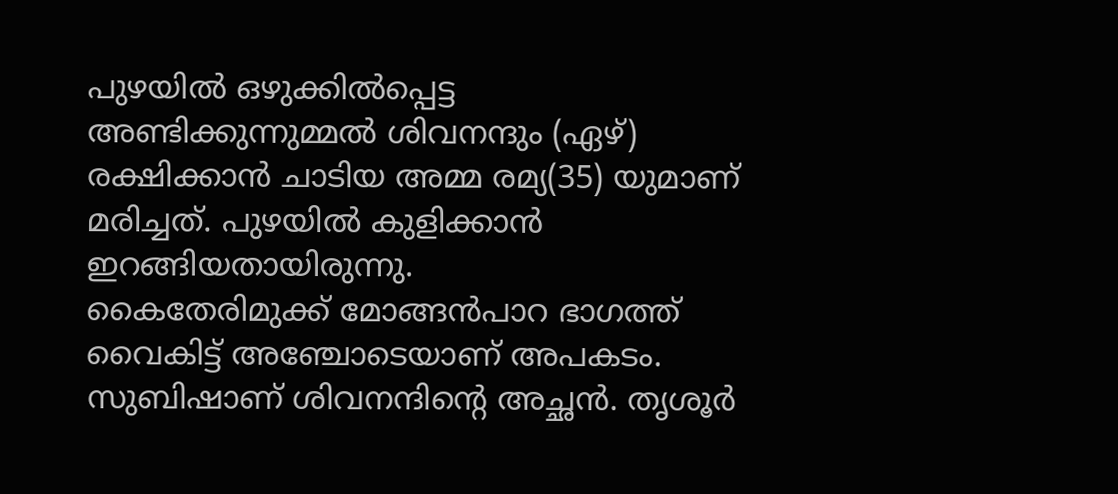പുഴയിൽ ഒഴുക്കിൽപ്പെട്ട അണ്ടിക്കുന്നുമ്മൽ ശിവനന്ദും (ഏഴ്) രക്ഷിക്കാൻ ചാടിയ അമ്മ രമ്യ(35) യുമാണ് മരിച്ചത്. പുഴയിൽ കുളിക്കാൻ ഇറങ്ങിയതായിരുന്നു.
കൈതേരിമുക്ക് മോങ്ങൻപാറ ഭാഗത്ത് വൈകിട്ട് അഞ്ചോടെയാണ് അപകടം. സുബിഷാണ് ശിവനന്ദിന്റെ അച്ഛൻ. തൃശൂർ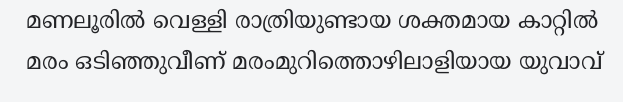മണലൂരിൽ വെള്ളി രാത്രിയുണ്ടായ ശക്തമായ കാറ്റിൽ മരം ഒടിഞ്ഞുവീണ് മരംമുറിത്തൊഴിലാളിയായ യുവാവ്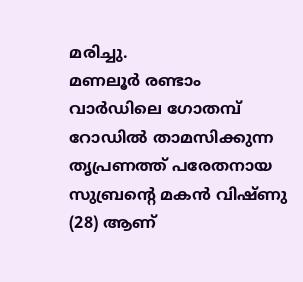മരിച്ചു.
മണലൂർ രണ്ടാം വാർഡിലെ ഗോതമ്പ് റോഡിൽ താമസിക്കുന്ന തൃപ്രണത്ത് പരേതനായ സുബ്രന്റെ മകൻ വിഷ്ണു (28) ആണ്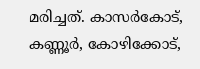മരിച്ചത്. കാസർകോട്, കണ്ണൂർ, കോഴിക്കോട്,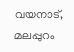വയനാട്, മലപ്പുറം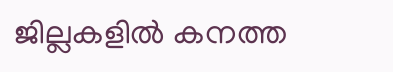ജില്ലകളിൽ കനത്ത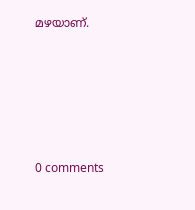മഴയാണ്.










0 comments